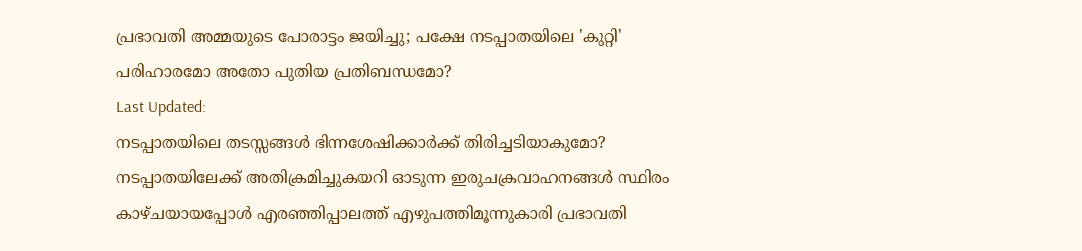പ്രഭാവതി അമ്മയുടെ പോരാട്ടം ജയിച്ചു; പക്ഷേ നടപ്പാതയിലെ 'കുറ്റി' പരിഹാരമോ അതോ പുതിയ പ്രതിബന്ധമോ?
Last Updated:
നടപ്പാതയിലെ തടസ്സങ്ങൾ ഭിന്നശേഷിക്കാർക്ക് തിരിച്ചടിയാകുമോ?
നടപ്പാതയിലേക്ക് അതിക്രമിച്ചുകയറി ഓടുന്ന ഇരുചക്രവാഹനങ്ങൾ സ്ഥിരം കാഴ്ചയായപ്പോൾ എരഞ്ഞിപ്പാലത്ത് എഴുപത്തിമൂന്നുകാരി പ്രഭാവതി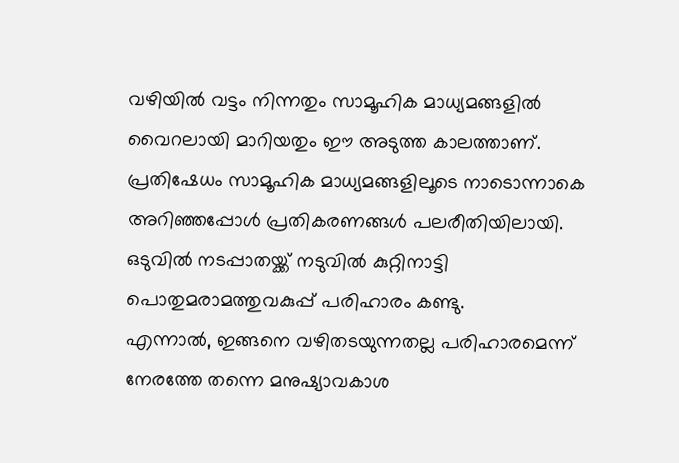വഴിയിൽ വട്ടം നിന്നതും സാമൂഹിക മാധ്യമങ്ങളിൽ വൈറലായി മാറിയതും ഈ അടുത്ത കാലത്താണ്. പ്രതിഷേധം സാമൂഹിക മാധ്യമങ്ങളിലൂടെ നാടൊന്നാകെ അറിഞ്ഞപ്പോൾ പ്രതികരണങ്ങൾ പലരീതിയിലായി. ഒടുവിൽ നടപ്പാതയ്ക്ക് നടുവിൽ കുറ്റിനാട്ടി പൊതുമരാമത്തുവകുപ്പ് പരിഹാരം കണ്ടു.
എന്നാൽ, ഇങ്ങനെ വഴിതടയുന്നതല്ല പരിഹാരമെന്ന് നേരത്തേ തന്നെ മനുഷ്യാവകാശ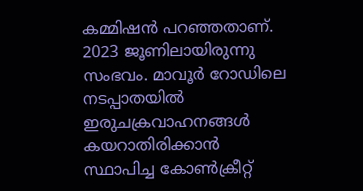കമ്മിഷൻ പറഞ്ഞതാണ്. 2023 ജൂണിലായിരുന്നു സംഭവം. മാവൂർ റോഡിലെ നടപ്പാതയിൽ ഇരുചക്രവാഹനങ്ങൾ കയറാതിരിക്കാൻ സ്ഥാപിച്ച കോൺക്രീറ്റ്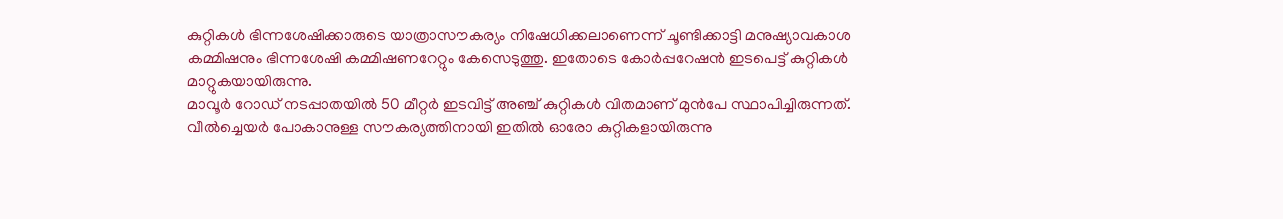കുറ്റികൾ ഭിന്നശേഷിക്കാരുടെ യാത്രാസൗകര്യം നിഷേധിക്കലാണെന്ന് ചൂണ്ടിക്കാട്ടി മനുഷ്യാവകാശ കമ്മിഷനും ഭിന്നശേഷി കമ്മിഷണറേറ്റും കേസെടുത്തു. ഇതോടെ കോർപ്പറേഷൻ ഇടപെട്ട് കുറ്റികൾ മാറ്റുകയായിരുന്നു.
മാവൂർ റോഡ് നടപ്പാതയിൽ 50 മീറ്റർ ഇടവിട്ട് അഞ്ച് കുറ്റികൾ വിതമാണ് മുൻപേ സ്ഥാപിച്ചിരുന്നത്. വീൽച്ചെയർ പോകാനുള്ള സൗകര്യത്തിനായി ഇതിൽ ഓരോ കുറ്റികളായിരുന്നു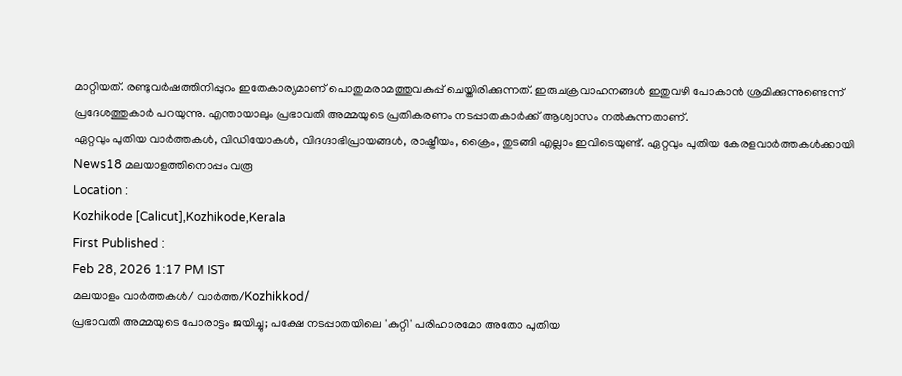മാറ്റിയത്. രണ്ടുവർഷത്തിനിപ്പുറം ഇതേകാര്യമാണ് പൊതുമരാമത്തുവകുപ്പ് ചെയ്തിരിക്കുന്നത്. ഇരുചക്രവാഹനങ്ങൾ ഇതുവഴി പോകാൻ ശ്രമിക്കുന്നുണ്ടെന്ന് പ്രദേശത്തുകാർ പറയുന്നു. എന്തായാലും പ്രഭാവതി അമ്മയുടെ പ്രതികരണം നടപ്പാതകാർക്ക് ആശ്വാസം നൽകുന്നതാണ്.
ഏറ്റവും പുതിയ വാർത്തകൾ, വിഡിയോകൾ, വിദഗ്ദാഭിപ്രായങ്ങൾ, രാഷ്ട്രീയം, ക്രൈം, തുടങ്ങി എല്ലാം ഇവിടെയുണ്ട്. ഏറ്റവും പുതിയ കേരളവാർത്തകൾക്കായി News18 മലയാളത്തിനൊപ്പം വരൂ
Location :
Kozhikode [Calicut],Kozhikode,Kerala
First Published :
Feb 28, 2026 1:17 PM IST
മലയാളം വാർത്തകൾ/ വാർത്ത/Kozhikkod/
പ്രഭാവതി അമ്മയുടെ പോരാട്ടം ജയിച്ചു; പക്ഷേ നടപ്പാതയിലെ 'കുറ്റി' പരിഹാരമോ അതോ പുതിയ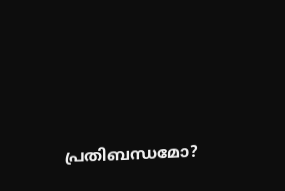പ്രതിബന്ധമോ?